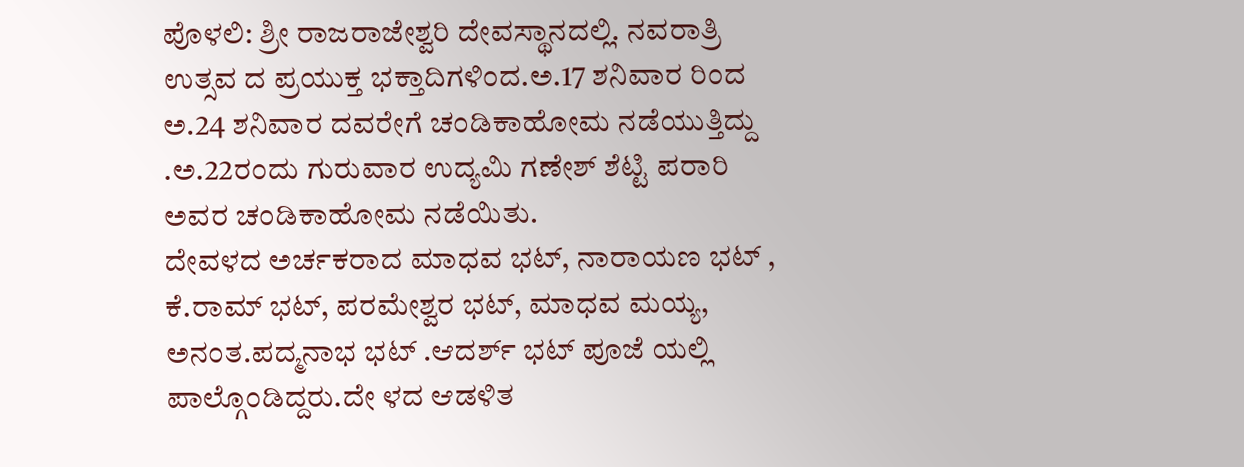ಪೊಳಲಿ: ಶ್ರೀ ರಾಜರಾಜೇಶ್ವರಿ ದೇವಸ್ಥಾನದಲ್ಲಿ. ನವರಾತ್ರಿ ಉತ್ಸವ ದ ಪ್ರಯುಕ್ತ ಭಕ್ತಾದಿಗಳಿಂದ.ಅ.17 ಶನಿವಾರ ರಿಂದ ಅ.24 ಶನಿವಾರ ದವರೇಗೆ ಚಂಡಿಕಾಹೋಮ ನಡೆಯುತ್ತಿದ್ದು .ಅ.22ರಂದು ಗುರುವಾರ ಉದ್ಯಮಿ ಗಣೇಶ್ ಶೆಟ್ಟಿ ಪರಾರಿ ಅವರ ಚಂಡಿಕಾಹೋಮ ನಡೆಯಿತು.
ದೇವಳದ ಅರ್ಚಕರಾದ ಮಾಧವ ಭಟ್, ನಾರಾಯಣ ಭಟ್ , ಕೆ.ರಾಮ್ ಭಟ್, ಪರಮೇಶ್ವರ ಭಟ್, ಮಾಧವ ಮಯ್ಯ, ಅನಂತ.ಪದ್ಮನಾಭ ಭಟ್ .ಆದರ್ಶ್ ಭಟ್ ಪೂಜೆ ಯಲ್ಲಿ ಪಾಲ್ಗೊಂಡಿದ್ದರು.ದೇ ಳದ ಆಡಳಿತ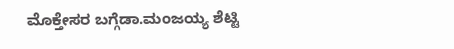ಮೊಕ್ತೇಸರ ಬಗ್ಗೆಡಾ.ಮಂಜಯ್ಯ ಶೆಟ್ಟಿ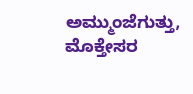ಅಮ್ಮುಂಜೆಗುತ್ತು, ಮೊಕ್ತೇಸರ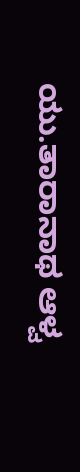ಯು.ತಾರಾನಾಥ ಆಳ್ವ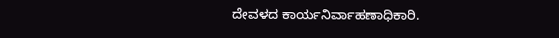ದೇವಳದ ಕಾರ್ಯನಿರ್ವಾಹಣಾಧಿಕಾರಿ.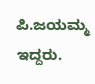ಪಿ.ಜಯಮ್ಮ ಇದ್ದರು.